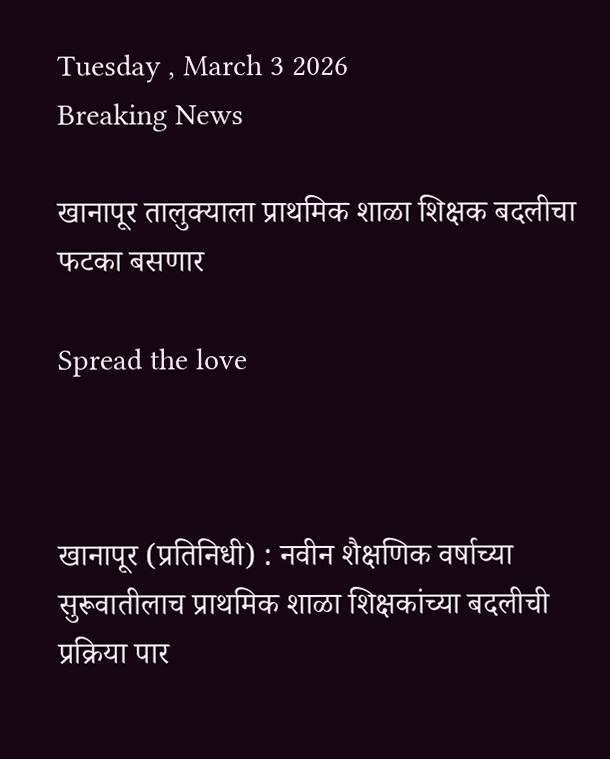Tuesday , March 3 2026
Breaking News

खानापूर तालुक्याला प्राथमिक शाळा शिक्षक बदलीचा फटका बसणार

Spread the love



खानापूर (प्रतिनिधी) : नवीन शैक्षणिक वर्षाच्या सुरूवातीलाच प्राथमिक शाळा शिक्षकांच्या बदलीची प्रक्रिया पार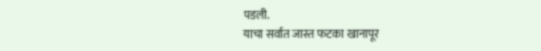पडली.
याचा सर्वात जास्त फटका खानापूर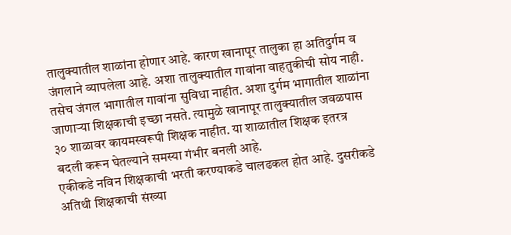तालुक्यातील शाळांना होणार आहे. कारण खानापूर तालुका हा अतिदुर्गम व जंगलाने व्यापलेला आहे. अशा तालुक्यातील गावांना वाहतुकीची सोय नाही. तसेच जंगल भागातील गावांना सुविधा नाहीत. अशा दुर्गम भागातील शाळांना जाणाऱ्या शिक्षकाची इच्छा नसते. त्यामुळे खानापूर तालुक्यातील जवळपास ३० शाळावर कायमस्वरूपी शिक्षक नाहीत. या शाळातील शिक्षक इतरत्र बदली करून घेतल्याने समस्या गंभीर बनली आहे.
एकीकडे नविन शिक्षकाची भरती करण्याकडे चालढकल होत आहे. दुसरीकडे अतिथी शिक्षकाची संख्या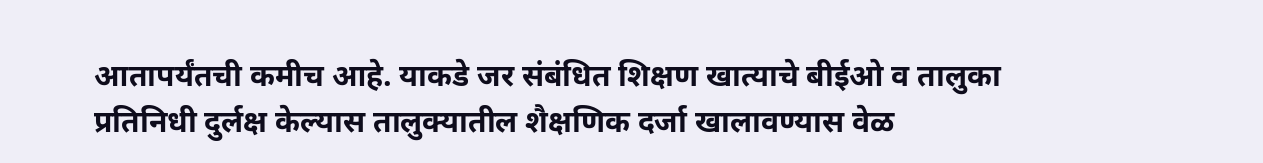आतापर्यंतची कमीच आहे. याकडे जर संबंधित शिक्षण खात्याचे बीईओ व तालुका प्रतिनिधी दुर्लक्ष केल्यास तालुक्यातील शैक्षणिक दर्जा खालावण्यास वेळ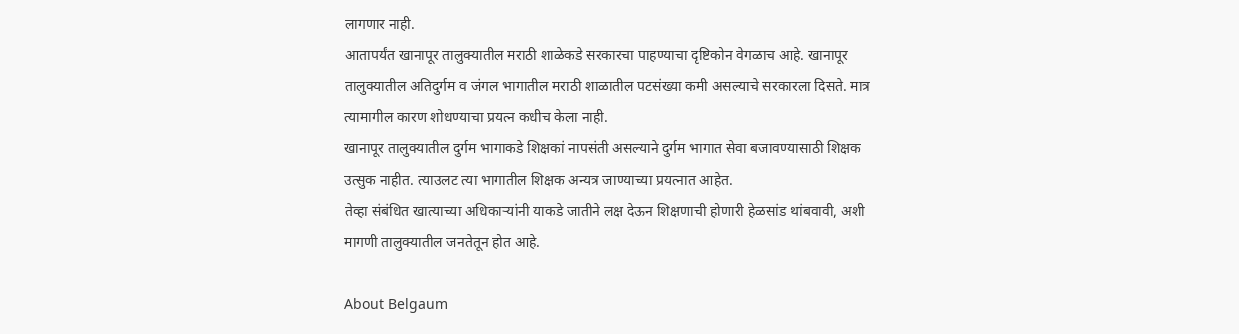लागणार नाही.
आतापर्यंत खानापूर तालुक्यातील मराठी शाळेकडे सरकारचा पाहण्याचा दृष्टिकोन वेगळाच आहे. खानापूर तालुक्यातील अतिदुर्गम व जंगल भागातील मराठी शाळातील पटसंख्या कमी असल्याचे सरकारला दिसते. मात्र त्यामागील कारण शोधण्याचा प्रयत्न कधीच केला नाही.
खानापूर तालुक्यातील दुर्गम भागाकडे शिक्षकां नापसंती असल्याने दुर्गम भागात सेवा बजावण्यासाठी शिक्षक उत्सुक नाहीत. त्याउलट त्या भागातील शिक्षक अन्यत्र जाण्याच्या प्रयत्नात आहेत.
तेव्हा संबंधित खात्याच्या अधिकाऱ्यांनी याकडे जातीने लक्ष देऊन शिक्षणाची होणारी हेळसांड थांबवावी, अशी मागणी तालुक्यातील जनतेतून होत आहे.

About Belgaum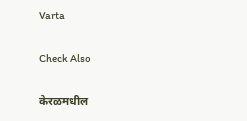Varta

Check Also

केरळमधील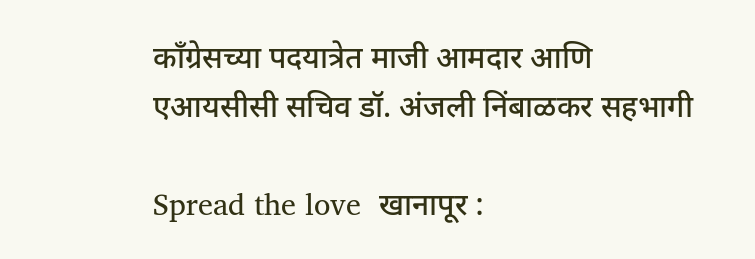काँग्रेसच्या पदयात्रेत माजी आमदार आणि एआयसीसी सचिव डॉ. अंजली निंबाळकर सहभागी

Spread the love  खानापूर :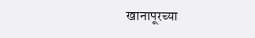खानापूरच्या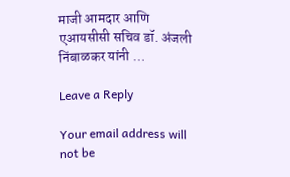माजी आमदार आणि एआयसीसी सचिव डॉ. अंजली निंबाळकर यांनी …

Leave a Reply

Your email address will not be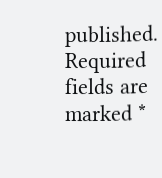published. Required fields are marked *